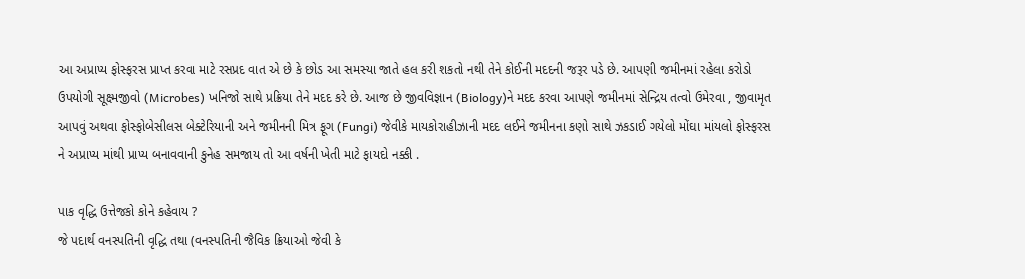આ અપ્રાપ્ય ફોસ્ફરસ પ્રાપ્ત કરવા માટે રસપ્રદ વાત એ છે કે છોડ આ સમસ્યા જાતે હલ કરી શકતો નથી તેને કોઈની મદદની જરૂર પડે છે. આપણી જમીનમાં રહેલા કરોડો ઉપયોગી સૂક્ષ્મજીવો (Microbes) ખનિજો સાથે પ્રક્રિયા તેને મદદ કરે છે. આજ છે જીવવિજ્ઞાન (Biology)ને મદદ કરવા આપણે જમીનમાં સેન્દ્રિય તત્વો ઉમેરવા , જીવામૃત આપવું અથવા ફોસ્ફોબેસીલસ બેક્ટેરિયાની અને જમીનની મિત્ર ફૂગ (Fungi) જેવીકે માયકોરાહીઝાની મદદ લઈને જમીનના કણો સાથે ઝકડાઈ ગયેલો મોંઘા માંયલો ફોસ્ફરસ ને અપ્રાપ્ય માંથી પ્રાપ્ય બનાવવાની કુનેહ સમજાય તો આ વર્ષની ખેતી માટે ફાયદો નક્કી .

પાક વૃદ્ધિ ઉત્તેજકો કોને કહેવાય ?
જે પદાર્થ વનસ્પતિની વૃદ્ધિ તથા (વનસ્પતિની જૈવિક ક્રિયાઓ જેવી કે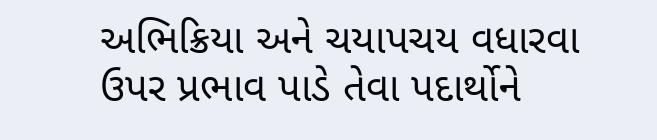અભિક્રિયા અને ચયાપચય વધારવા ઉપર પ્રભાવ પાડે તેવા પદાર્થોને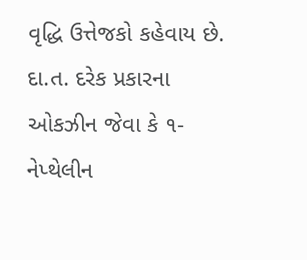વૃદ્ધિ ઉત્તેજકો કહેવાય છે. દા.ત. દરેક પ્રકારના ઓકઝીન જેવા કે ૧-નેપ્થેલીન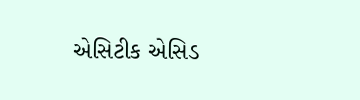એસિટીક એસિડ